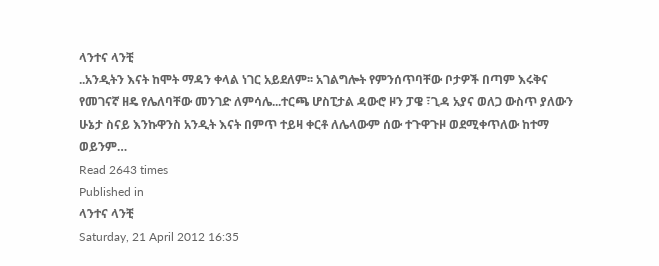ላንተና ላንቺ
..አንዲትን እናት ከሞት ማዳን ቀላል ነገር አይደለም፡፡ አገልግሎት የምንሰጥባቸው ቦታዎች በጣም እሩቅና የመገናኛ ዘዴ የሌለባቸው መንገድ ለምሳሌ...ተርጫ ሆስፒታል ዳውሮ ዞን ፓዌ ፣ጊዳ አያና ወለጋ ውስጥ ያለውን ሁኔታ ስናይ እንኩዋንስ አንዲት እናት በምጥ ተይዛ ቀርቶ ለሌላውም ሰው ተጉዋጉዞ ወደሚቀጥለው ከተማ ወይንም…
Read 2643 times
Published in
ላንተና ላንቺ
Saturday, 21 April 2012 16:35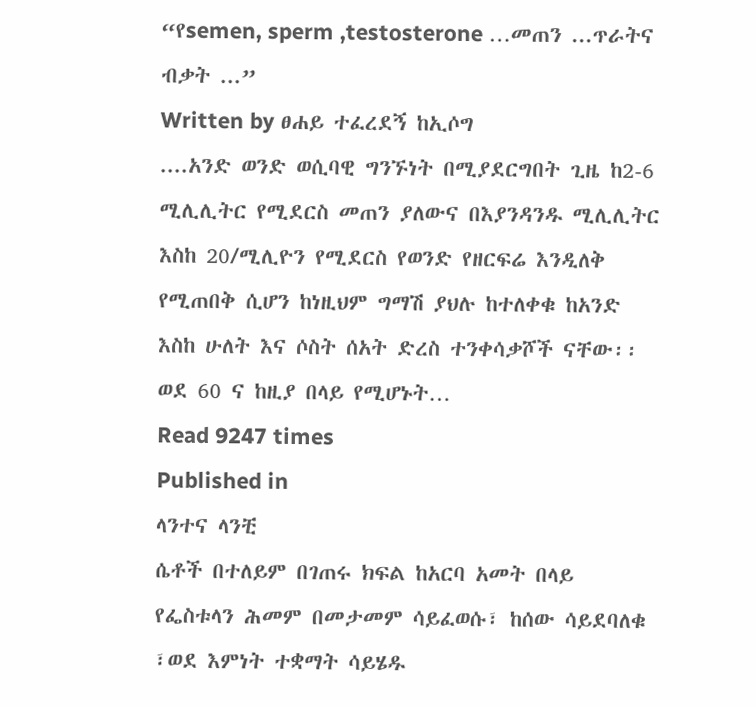“የsemen, sperm ,testosterone …መጠን ...ጥራትና ብቃት ...”
Written by ፀሐይ ተፈረደኝ ከኢሶግ
....አንድ ወንድ ወሲባዊ ግንኙነት በሚያደርግበት ጊዜ ከ2-6 ሚሊሊትር የሚደርስ መጠን ያለውና በእያንዳንዱ ሚሊሊትር እስከ 20/ሚሊዮን የሚደርስ የወንድ የዘርፍሬ እንዲለቅ የሚጠበቅ ሲሆን ከነዚህም ግማሽ ያህሉ ከተለቀቁ ከአንድ እስከ ሁለት እና ሶስት ሰአት ድረስ ተንቀሳቃሾች ናቸው፡፡ ወደ 60 ና ከዚያ በላይ የሚሆኑት…
Read 9247 times
Published in
ላንተና ላንቺ
ሴቶች በተለይም በገጠሩ ክፍል ከአርባ አመት በላይ የፌስቱላን ሕመም በመታመም ሳይፈወሱ፣ ከሰው ሳይደባለቁ ፣ወደ እምነት ተቋማት ሳይሄዱ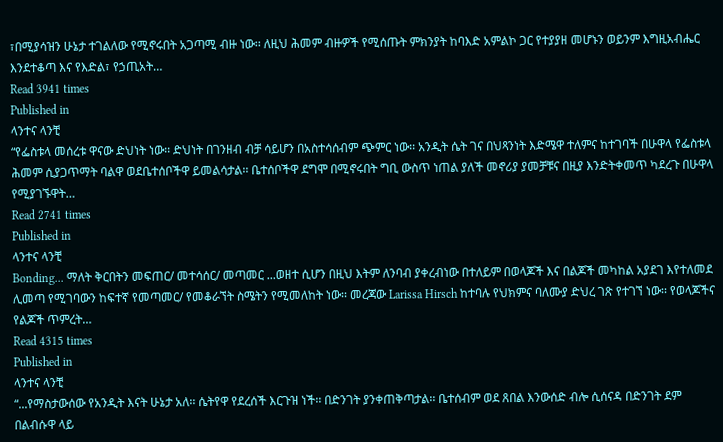፣በሚያሳዝን ሁኔታ ተገልለው የሚኖሩበት አጋጣሚ ብዙ ነው፡፡ ለዚህ ሕመም ብዙዎች የሚሰጡት ምክንያት ከባእድ አምልኮ ጋር የተያያዘ መሆኑን ወይንም እግዚአብሔር እንደተቆጣ እና የእድል፣ የኃጢአት…
Read 3941 times
Published in
ላንተና ላንቺ
“የፌስቱላ መሰረቱ ዋናው ድህነት ነው፡፡ ድህነት በገንዘብ ብቻ ሳይሆን በአስተሳሰብም ጭምር ነው፡፡ አንዲት ሴት ገና በህጻንነት እድሜዋ ተለምና ከተገባች በሁዋላ የፌስቱላ ሕመም ሲያጋጥማት ባልዋ ወደቤተሰቦችዋ ይመልሳታል፡፡ ቤተሰቦችዋ ደግሞ በሚኖሩበት ግቢ ውስጥ ነጠል ያለች መኖሪያ ያመቻቹና በዚያ እንድትቀመጥ ካደረጉ በሁዋላ የሚያገኙዋት…
Read 2741 times
Published in
ላንተና ላንቺ
Bonding... ማለት ቅርበትን መፍጠር/ መተሳሰር/ መጣመር ...ወዘተ ሲሆን በዚህ እትም ለንባብ ያቀረብነው በተለይም በወላጆች እና በልጆች መካከል አያደገ እየተለመደ ሊመጣ የሚገባውን ከፍተኛ የመጣመር/ የመቆራኘት ስሜትን የሚመለከት ነው፡፡ መረጃው Larissa Hirsch ከተባሉ የህክምና ባለሙያ ድህረ ገጽ የተገኘ ነው፡፡ የወላጆችና የልጆች ጥምረት…
Read 4315 times
Published in
ላንተና ላንቺ
“...የማስታውሰው የአንዲት እናት ሁኔታ አለ፡፡ ሴትየዋ የደረሰች እርጉዝ ነች፡፡ በድንገት ያንቀጠቅጣታል፡፡ ቤተሰብም ወደ ጸበል እንውሰድ ብሎ ሲሰናዳ በድንገት ደም በልብሱዋ ላይ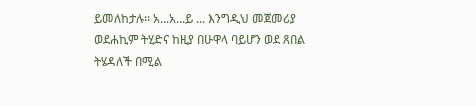ይመለከታሉ፡፡ አ...አ...ይ ... እንግዲህ መጀመሪያ ወደሐኪም ትሂድና ከዚያ በሁዋላ ባይሆን ወደ ጸበል ትሄዳለች በሚል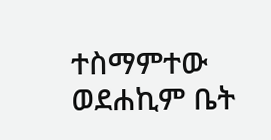ተስማምተው ወደሐኪም ቤት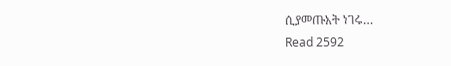ሲያመጡአት ነገሩ…
Read 2592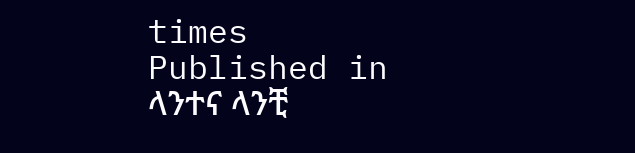times
Published in
ላንተና ላንቺ